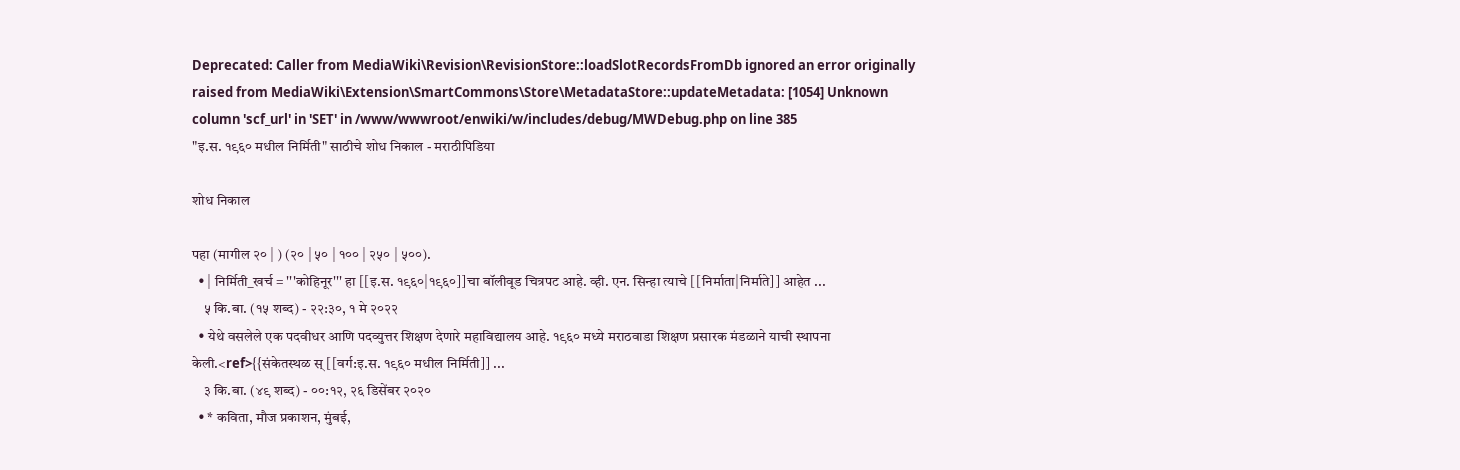Deprecated: Caller from MediaWiki\Revision\RevisionStore::loadSlotRecordsFromDb ignored an error originally raised from MediaWiki\Extension\SmartCommons\Store\MetadataStore::updateMetadata: [1054] Unknown column 'scf_url' in 'SET' in /www/wwwroot/enwiki/w/includes/debug/MWDebug.php on line 385
"इ.स. १९६० मधील निर्मिती" साठीचे शोध निकाल - मराठीपिडिया

शोध निकाल

पहा (मागील २० | ) (२० | ५० | १०० | २५० | ५००).
  • | निर्मिती_खर्च = '''कोहिनूर''' हा [[इ.स. १९६०|१९६०]]चा बॉलीवूड चित्रपट आहे. व्ही. एन. सिन्हा त्याचे [[निर्माता|निर्माते]] आहेत ...
    ५ कि.बा. (१५ शब्द) - २२:३०, १ मे २०२२
  • येथे वसलेले एक पदवीधर आणि पदव्युत्तर शिक्षण देणारे महाविद्यालय आहे. १९६० मध्ये मराठवाडा शिक्षण प्रसारक मंडळाने याची स्थापना केली.<ref>{{संकेतस्थळ स् [[वर्ग:इ.स. १९६० मधील निर्मिती]] ...
    ३ कि.बा. (४९ शब्द) - ००:१२, २६ डिसेंबर २०२०
  • * कविता, मौज प्रकाशन, मुंबई,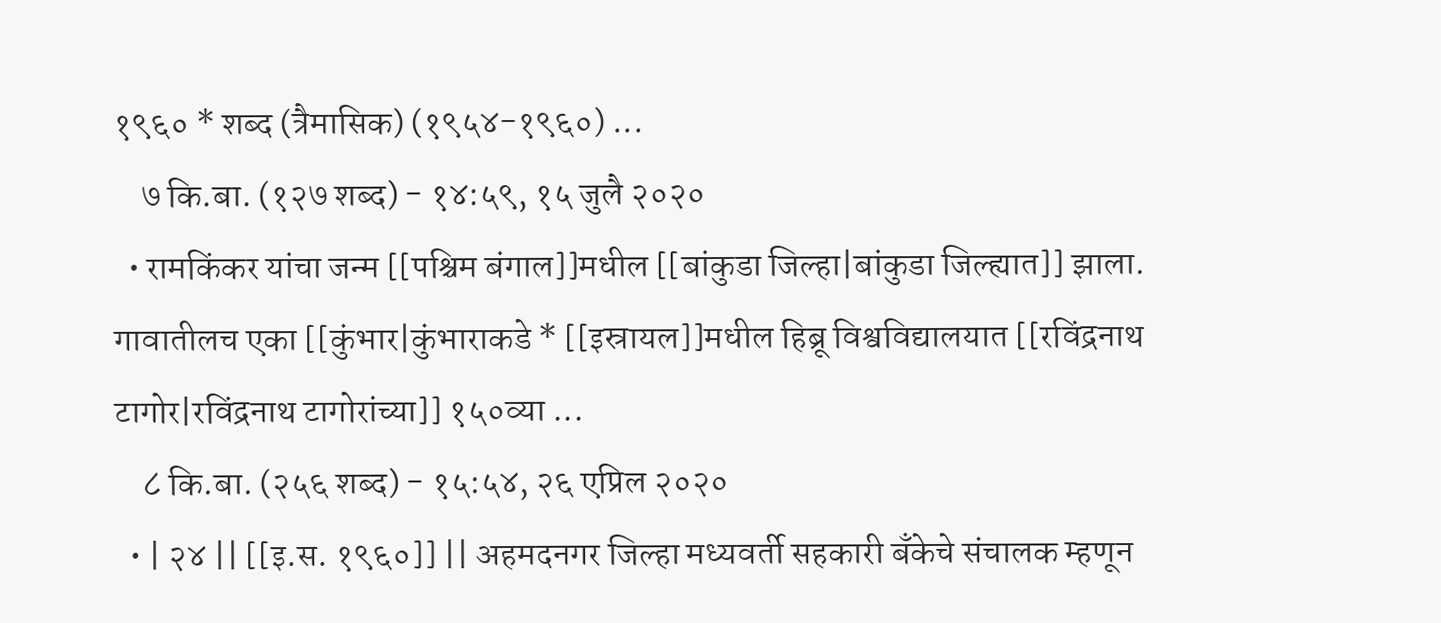१९६० * शब्द (त्रैमासिक) (१९५४-१९६०) ...
    ७ कि.बा. (१२७ शब्द) - १४:५९, १५ जुलै २०२०
  • रामकिंकर यांचा जन्म [[पश्चिम बंगाल]]मधील [[बांकुडा जिल्हा|बांकुडा जिल्ह्यात]] झाला. गावातीलच एका [[कुंभार|कुंभाराकडे * [[इस्रायल]]मधील हिब्रू विश्वविद्यालयात [[रविंद्रनाथ टागोर|रविंद्रनाथ टागोरांच्या]] १५०व्या ...
    ८ कि.बा. (२५६ शब्द) - १५:५४, २६ एप्रिल २०२०
  • | २४ || [[इ.स. १९६०]] || अहमदनगर जिल्हा मध्यवर्ती सहकारी बँकेचे संचालक म्हणून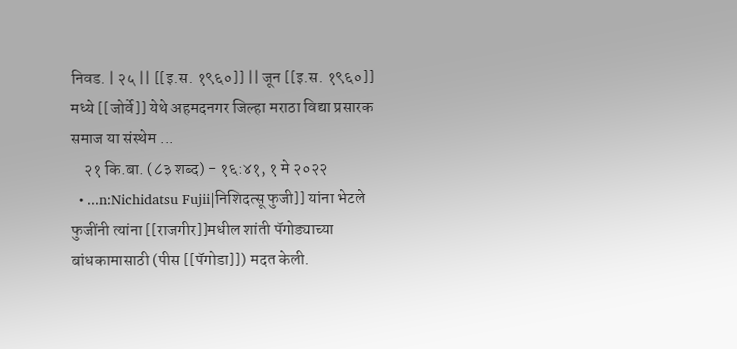निवड. | २५ || [[इ.स. १९६०]] || जून [[इ.स. १९६०]] मध्ये [[जोर्वे]] येथे अहमदनगर जिल्हा मराठा विद्या प्रसारक समाज या संस्थेम ...
    २१ कि.बा. (८३ शब्द) - १६:४१, १ मे २०२२
  • ...n:Nichidatsu Fujii|निशिदत्सू फुजी]] यांना भेटले फुजींनी त्यांना [[राजगीर]]मधील शांती पॅगोड्याच्या बांधकामासाठी (पीस [[पॅगोडा]]) मदत केली.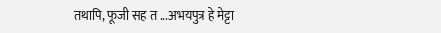तथापि, फूजी सह त ...अभयपुत्र हे मेट्टा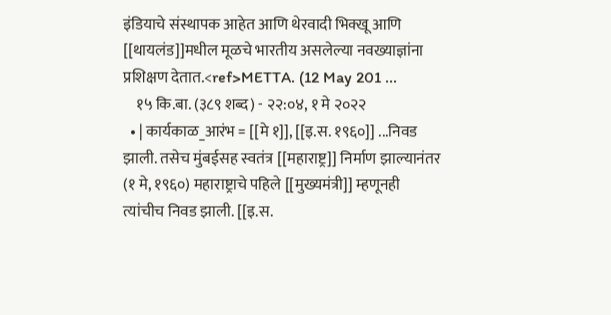इंडियाचे संस्थापक आहेत आणि थेरवादी भिक्खू आणि [[थायलंड]]मधील मूळचे भारतीय असलेल्या नवख्याज्ञांना प्रशिक्षण देतात.<ref>METTA. (12 May 201 ...
    १५ कि.बा. (३८९ शब्द) - २२:०४, १ मे २०२२
  • | कार्यकाळ_आरंभ = [[मे १]], [[इ.स. १९६०]] ...निवड झाली. तसेच मुंबईसह स्वतंत्र [[महाराष्ट्र]] निर्माण झाल्यानंतर (१ मे, १९६०) महाराष्ट्राचे पहिले [[मुख्यमंत्री]] म्हणूनही त्यांचीच निवड झाली. [[इ.स.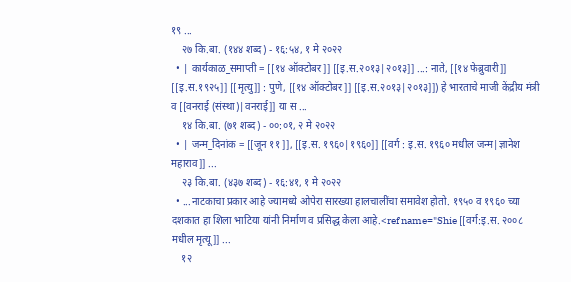१९ ...
    २७ कि.बा. (१४४ शब्द) - १६:५४, १ मे २०२२
  • | कार्यकाळ_समाप्ती = [[१४ ऑक्टोबर]] [[इ.स.२०१३|२०१३]] ...: नाते, [[१४ फेब्रुवारी]] [[इ.स.१९२५]] [[मृत्यु]] : पुणे, [[१४ ऑक्टोबर]] [[इ.स.२०१३|२०१३]]) हे भारताचे माजी केंद्रीय मंत्री व [[वनराई (संस्था)|वनराई]] या स ...
    १४ कि.बा. (७१ शब्द) - ००:०१, २ मे २०२२
  • | जन्म_दिनांक = [[जून ११ ]], [[इ.स. १९६०|१९६०]] [[वर्ग : इ.स. १९६० मधील जन्म|ज्ञानेश महाराव]] ...
    २३ कि.बा. (४३७ शब्द) - १६:४१, १ मे २०२२
  • ...नाटकाचा प्रकार आहे ज्यामध्ये ओपेरा सारख्या हालचालींचा समावेश होतो. १९५० व १९६० च्या दशकात हा शिला भाटिया यांनी निर्माण व प्रसिद्ध केला आहे.<ref name="Shie [[वर्ग:इ.स. २००८ मधील मृत्यू]] ...
    १२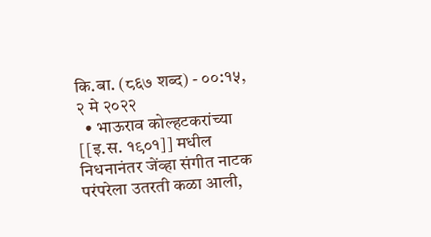कि.बा. (८६७ शब्द) - ००:१५, २ मे २०२२
  • भाऊराव कोल्हटकरांच्या [[इ.स. १९०१]] मधील निधनानंतर जेंव्हा संगीत नाटक परंपरेला उतरती कळा आली,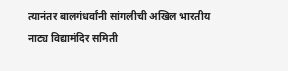त्यानंतर बालगंधर्वांनी सांगलीची अखिल भारतीय नाट्य विद्यामंदिर समिती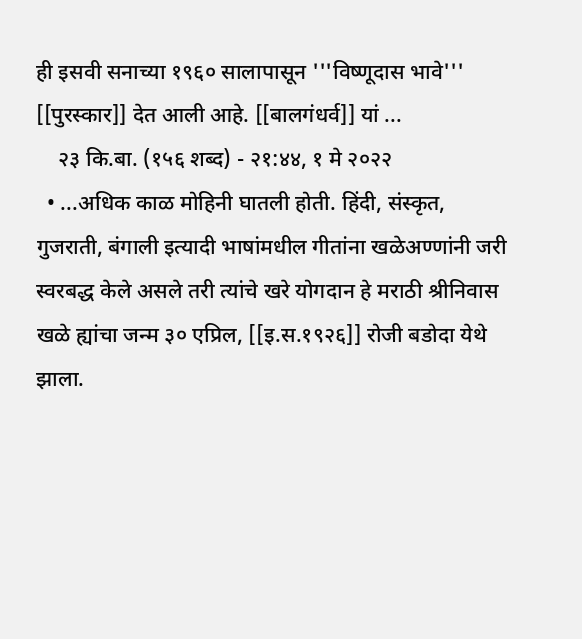ही इसवी सनाच्या १९६० सालापासून '''विष्णूदास भावे''' [[पुरस्कार]] देत आली आहे. [[बालगंधर्व]] यां ...
    २३ कि.बा. (१५६ शब्द) - २१:४४, १ मे २०२२
  • ...अधिक काळ मोहिनी घातली होती. हिंदी, संस्कृत, गुजराती, बंगाली इत्यादी भाषांमधील गीतांना खळेअण्णांनी जरी स्वरबद्ध केले असले तरी त्यांचे खरे योगदान हे मराठी श्रीनिवास खळे ह्यांचा जन्म ३० एप्रिल, [[इ.स.१९२६]] रोजी बडोदा येथे झाला.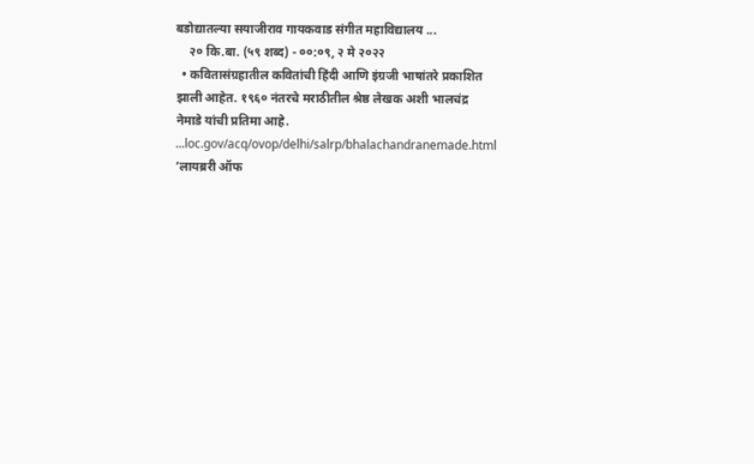बडोद्यातल्या सयाजीराव गायकवाड संगीत महाविद्यालय ...
    २० कि.बा. (५९ शब्द) - ००:०९, २ मे २०२२
  • कवितासंग्रहातील कवितांची हिंदी आणि इंग्रजी भाषांतरे प्रकाशित झाली आहेत. १९६० नंतरचे मराठीतील श्रेष्ठ लेखक अशी भालचंद्र नेमाडे यांची प्रतिमा आहे. ...loc.gov/acq/ovop/delhi/salrp/bhalachandranemade.html ’लायब्ररी ऑफ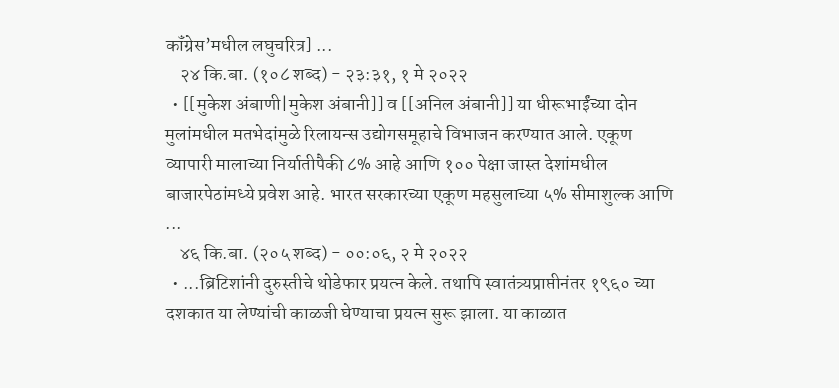कॉंग्रेस’मधील लघुचरित्र] ...
    २४ कि.बा. (१०८ शब्द) - २३:३१, १ मे २०२२
  • [[मुकेश अंबाणी|मुकेश अंबानी]] व [[अनिल अंबानी]] या धीरूभाईंच्या दोन मुलांमधील मतभेदांमुळे रिलायन्स उद्योगसमूहाचे विभाजन करण्यात आले. एकूण व्यापारी मालाच्या निर्यातीपैकी ८% आहे आणि १०० पेक्षा जास्त देशांमधील बाजारपेठांमध्ये प्रवेश आहे. भारत सरकारच्या एकूण महसुलाच्या ५% सीमाशुल्क आणि ...
    ४६ कि.बा. (२०५ शब्द) - ००:०६, २ मे २०२२
  • ...ब्रिटिशांनी दुरुस्तीचे थोडेफार प्रयत्न केले. तथापि स्वातंत्र्यप्राप्तीनंतर १९६० च्या दशकात या लेण्यांची काळजी घेण्याचा प्रयत्न सुरू झाला. या काळात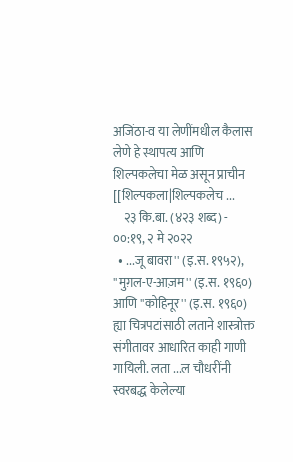अजिंठा-व या लेणींमधील कैलास लेणे हे स्थापत्य आणि शिल्पकलेचा मेळ असून प्राचीन [[शिल्पकला|शिल्पकलेच ...
    २३ कि.बा. (४२३ शब्द) - ००:१९, २ मे २०२२
  • ...जू बावरा'' (इ.स. १९५२), ''मुग़ल-ए-आज़म'' (इ.स. १९६०) आणि ''कोहिनूर'' (इ.स. १९६०) ह्या चित्रपटांसाठी लताने शास्त्रोक्त संगीतावर आधारित काही गाणी गायिली. लता ...ल चौधरींनी स्वरबद्ध केलेल्या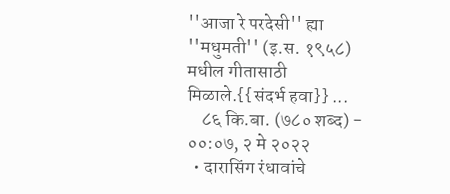''आजा रे परदेसी'' ह्या ''मधुमती'' (इ.स. १९५८) मधील गीतासाठी मिळाले.{{संदर्भ हवा}} ...
    ८६ कि.बा. (७८० शब्द) - ००:०७, २ मे २०२२
  • दारासिंग रंधावांचे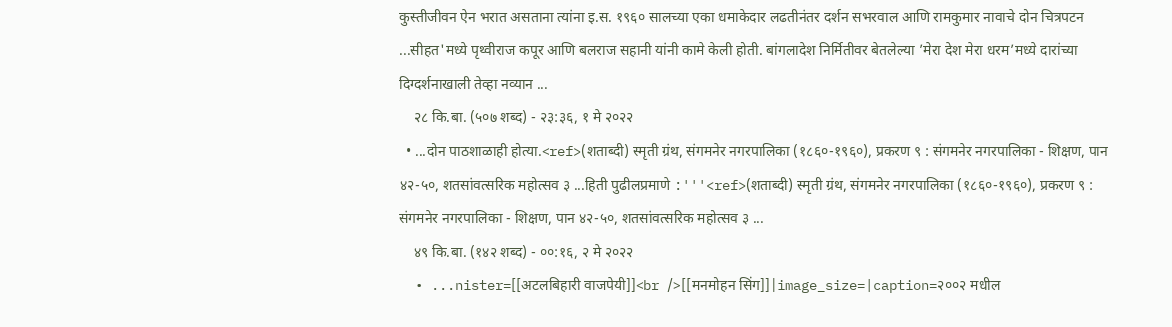कुस्तीजीवन ऐन भरात असताना त्यांना इ.स. १९६० सालच्या एका धमाकेदार लढतीनंतर दर्शन सभरवाल आणि रामकुमार नावाचे दोन चित्रपटन ...सीहत'मध्ये पृथ्वीराज कपूर आणि बलराज सहानी यांनी कामे केली होती. बांगलादेश निर्मितीवर बेतलेल्या ’मेरा देश मेरा धरम’मध्ये दारांच्या दिग्दर्शनाखाली तेव्हा नव्यान ...
    २८ कि.बा. (५०७ शब्द) - २३:३६, १ मे २०२२
  • ...दोन पाठशाळाही होत्या.<ref>(शताब्दी) स्मृती ग्रंथ, संगमनेर नगरपालिका (१८६०-१९६०), प्रकरण ९ : संगमनेर नगरपालिका - शिक्षण, पान ४२-५०, शतसांवत्सरिक महोत्सव ३ ...हिती पुढीलप्रमाणे :'''<ref>(शताब्दी) स्मृती ग्रंथ, संगमनेर नगरपालिका (१८६०-१९६०), प्रकरण ९ : संगमनेर नगरपालिका - शिक्षण, पान ४२-५०, शतसांवत्सरिक महोत्सव ३ ...
    ४९ कि.बा. (१४२ शब्द) - ००:१६, २ मे २०२२
  • ...nister=[[अटलबिहारी वाजपेयी]]<br />[[मनमोहन सिंग]]|image_size=|caption=२००२ मधील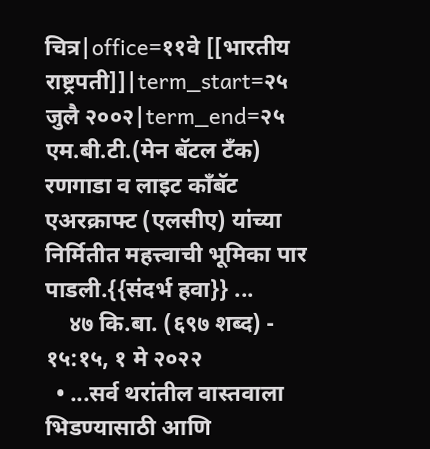चित्र|office=११वे [[भारतीय राष्ट्रपती]]|term_start=२५ जुलै २००२|term_end=२५ एम.बी.टी.(मेन बॅटल टॅंक) रणगाडा व लाइट कॉंबॅट एअरक्राफ्ट (एलसीए) यांच्या निर्मितीत महत्त्वाची भूमिका पार पाडली.{{संदर्भ हवा}} ...
    ४७ कि.बा. (६९७ शब्द) - १५:१५, १ मे २०२२
  • ...सर्व थरांतील वास्तवाला भिडण्यासाठी आणि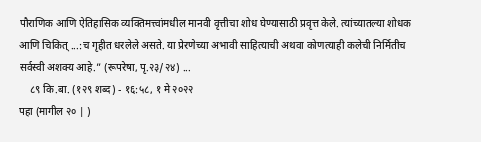पौराणिक आणि ऐतिहासिक व्यक्तिमत्त्वांमधील मानवी वृत्तीचा शोध घेण्यासाठी प्रवृत्त केले. त्यांच्यातल्या शोधक आणि चिकित् ...:च गृहीत धरलेले असते. या प्रेरणेच्या अभावी साहित्याची अथवा कोणत्याही कलेची निर्मितीच सर्वस्वी अशक्य आहे.” (रूपरेषा, पृ.२३/२४) ...
    ८९ कि.बा. (१२९ शब्द) - १६:५८, १ मे २०२२
पहा (मागील २० | )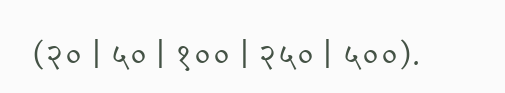(२० | ५० | १०० | २५० | ५००).